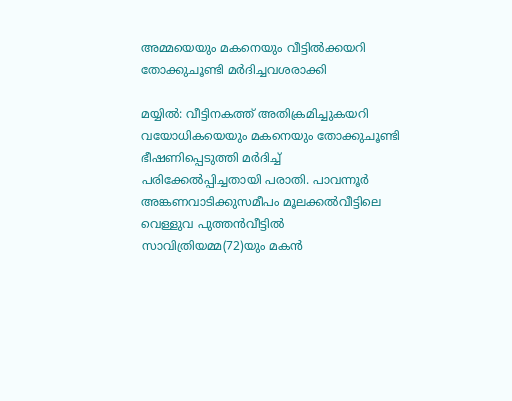അമ്മയെയും മകനെയും വീട്ടില്‍ക്കയറി തോക്കുചൂണ്ടി മര്‍ദിച്ചവശരാക്കി

മയ്യില്‍: വീട്ടിനകത്ത് അതിക്രമിച്ചുകയറി വയോധികയെയും മകനെയും തോക്കുചൂണ്ടി ഭീഷണിപ്പെടുത്തി മര്‍ദിച്ച്‌ പരിക്കേല്‍പ്പിച്ചതായി പരാതി. പാവന്നൂര്‍ അങ്കണവാടിക്കുസമീപം മൂലക്കല്‍വീട്ടിലെ വെള്ളുവ പുത്തന്‍വീട്ടില്‍ സാവിത്രിയമ്മ(72)യും മകന്‍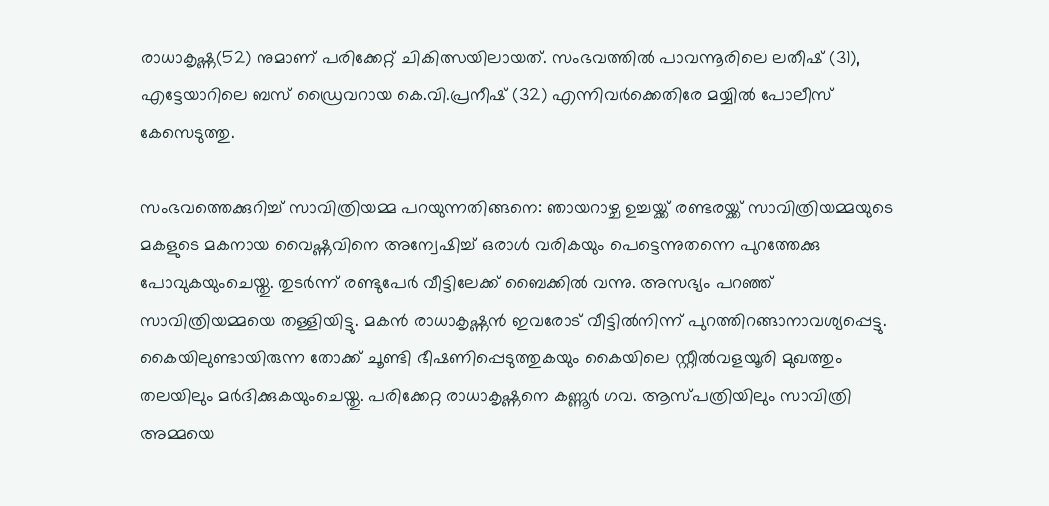രാധാകൃഷ്ണ(52) നുമാണ് പരിക്കേറ്റ് ചികിത്സയിലായത്. സംഭവത്തില്‍ പാവന്നൂരിലെ ലതീഷ് (31), എട്ടേയാറിലെ ബസ് ഡ്രൈവറായ കെ.വി.പ്രനീഷ് (32) എന്നിവര്‍ക്കെതിരേ മയ്യില്‍ പോലീസ് കേസെടുത്തു.

സംഭവത്തെക്കുറിച്ച്‌ സാവിത്രിയമ്മ പറയുന്നതിങ്ങനെ: ഞായറാഴ്ച ഉച്ചയ്ക്ക് രണ്ടരയ്ക്ക് സാവിത്രിയമ്മയുടെ മകളുടെ മകനായ വൈഷ്ണവിനെ അന്വേഷിച്ച്‌ ഒരാള്‍ വരികയും പെട്ടെന്നുതന്നെ പുറത്തേക്കു പോവുകയുംചെയ്തു. തുടര്‍ന്ന് രണ്ടുപേര്‍ വീട്ടിലേക്ക് ബൈക്കില്‍ വന്നു. അസഭ്യം പറഞ്ഞ് സാവിത്രിയമ്മയെ തള്ളിയിട്ടു. മകന്‍ രാധാകൃഷ്ണന്‍ ഇവരോട് വീട്ടില്‍നിന്ന് പുറത്തിറങ്ങാനാവശ്യപ്പെട്ടു. കൈയിലുണ്ടായിരുന്ന തോക്ക്‌ ചൂണ്ടി ഭീഷണിപ്പെടുത്തുകയും കൈയിലെ സ്റ്റീല്‍വളയൂരി മുഖത്തും തലയിലും മര്‍ദിക്കുകയുംചെയ്തു. പരിക്കേറ്റ രാധാകൃഷ്ണനെ കണ്ണൂര്‍ ഗവ. ആസ്പത്രിയിലും സാവിത്രി അമ്മയെ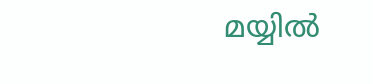മയ്യില്‍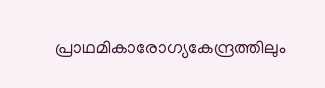പ്രാഥമികാരോഗ്യകേന്ദ്രത്തിലും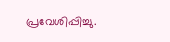പ്രവേശിപ്പിച്ചു.